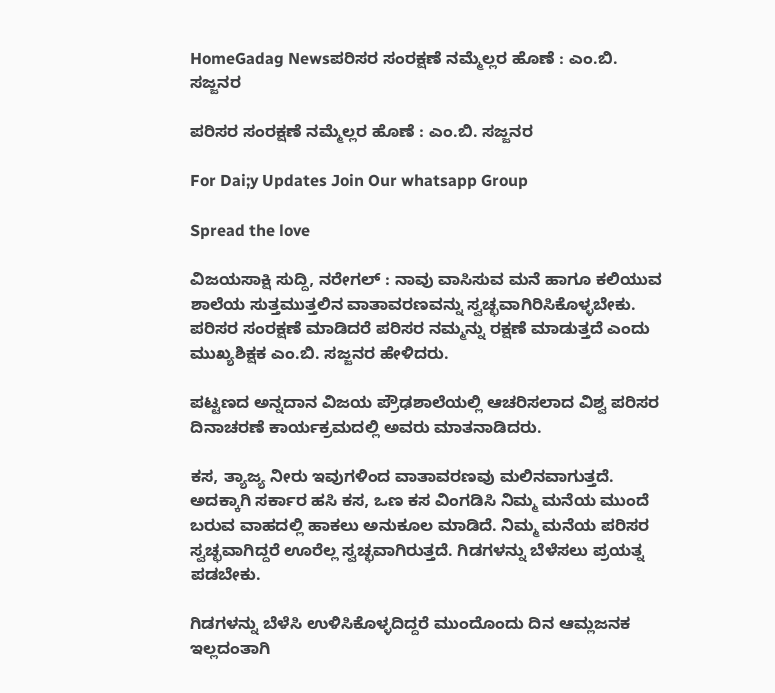HomeGadag Newsಪರಿಸರ ಸಂರಕ್ಷಣೆ ನಮ್ಮೆಲ್ಲರ ಹೊಣೆ : ಎಂ.ಬಿ. ಸಜ್ಜನರ

ಪರಿಸರ ಸಂರಕ್ಷಣೆ ನಮ್ಮೆಲ್ಲರ ಹೊಣೆ : ಎಂ.ಬಿ. ಸಜ್ಜನರ

For Dai;y Updates Join Our whatsapp Group

Spread the love

ವಿಜಯಸಾಕ್ಷಿ ಸುದ್ದಿ, ನರೇಗಲ್ : ನಾವು ವಾಸಿಸುವ ಮನೆ ಹಾಗೂ ಕಲಿಯುವ ಶಾಲೆಯ ಸುತ್ತಮುತ್ತಲಿನ ವಾತಾವರಣವನ್ನು ಸ್ವಚ್ಛವಾಗಿರಿಸಿಕೊಳ್ಳಬೇಕು. ಪರಿಸರ ಸಂರಕ್ಷಣೆ ಮಾಡಿದರೆ ಪರಿಸರ ನಮ್ಮನ್ನು ರಕ್ಷಣೆ ಮಾಡುತ್ತದೆ ಎಂದು ಮುಖ್ಯಶಿಕ್ಷಕ ಎಂ.ಬಿ. ಸಜ್ಜನರ ಹೇಳಿದರು.

ಪಟ್ಟಣದ ಅನ್ನದಾನ ವಿಜಯ ಪ್ರೌಢಶಾಲೆಯಲ್ಲಿ ಆಚರಿಸಲಾದ ವಿಶ್ವ ಪರಿಸರ ದಿನಾಚರಣೆ ಕಾರ್ಯಕ್ರಮದಲ್ಲಿ ಅವರು ಮಾತನಾಡಿದರು.

ಕಸ, ತ್ಯಾಜ್ಯ ನೀರು ಇವುಗಳಿಂದ ವಾತಾವರಣವು ಮಲಿನವಾಗುತ್ತದೆ. ಅದಕ್ಕಾಗಿ ಸರ್ಕಾರ ಹಸಿ ಕಸ, ಒಣ ಕಸ ವಿಂಗಡಿಸಿ ನಿಮ್ಮ ಮನೆಯ ಮುಂದೆ ಬರುವ ವಾಹದಲ್ಲಿ ಹಾಕಲು ಅನುಕೂಲ ಮಾಡಿದೆ. ನಿಮ್ಮ ಮನೆಯ ಪರಿಸರ ಸ್ವಚ್ಛವಾಗಿದ್ದರೆ ಊರೆಲ್ಲ ಸ್ವಚ್ಛವಾಗಿರುತ್ತದೆ. ಗಿಡಗಳನ್ನು ಬೆಳೆಸಲು ಪ್ರಯತ್ನ ಪಡಬೇಕು.

ಗಿಡಗಳನ್ನು ಬೆಳೆಸಿ ಉಳಿಸಿಕೊಳ್ಳದಿದ್ದರೆ ಮುಂದೊಂದು ದಿನ ಆಮ್ಲಜನಕ ಇಲ್ಲದಂತಾಗಿ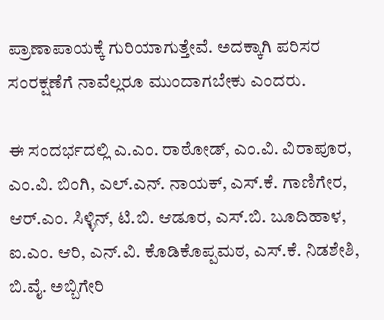ಪ್ರಾಣಾಪಾಯಕ್ಕೆ ಗುರಿಯಾಗುತ್ತೇವೆ. ಅದಕ್ಕಾಗಿ ಪರಿಸರ ಸಂರಕ್ಷಣೆಗೆ ನಾವೆಲ್ಲರೂ ಮುಂದಾಗಬೇಕು ಎಂದರು.

ಈ ಸಂದರ್ಭದಲ್ಲಿ ಎ.ಎಂ. ರಾಠೋಡ್, ಎಂ.ವಿ. ವಿರಾಪೂರ, ಎಂ.ವಿ. ಬಿಂಗಿ, ಎಲ್.ಎನ್. ನಾಯಕ್, ಎಸ್.ಕೆ. ಗಾಣಿಗೇರ, ಆರ್.ಎಂ. ಸಿಳ್ಳಿನ್, ಟಿ.ಬಿ. ಆಡೂರ, ಎಸ್.ಬಿ. ಬೂದಿಹಾಳ, ಐ.ಎಂ. ಆರಿ, ಎನ್.ವಿ. ಕೊಡಿಕೊಪ್ಪಮಠ, ಎಸ್.ಕೆ. ನಿಡಶೇಶಿ, ಬಿ.ವೈ. ಅಬ್ಬಿಗೇರಿ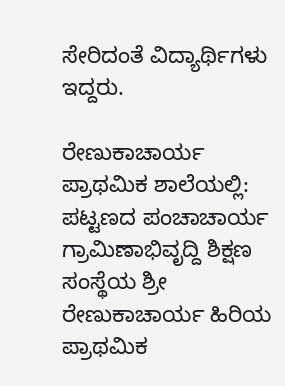ಸೇರಿದಂತೆ ವಿದ್ಯಾರ್ಥಿಗಳು ಇದ್ದರು.

ರೇಣುಕಾಚಾರ್ಯ ಪ್ರಾಥಮಿಕ ಶಾಲೆಯಲ್ಲಿ: ಪಟ್ಟಣದ ಪಂಚಾಚಾರ್ಯ ಗ್ರಾಮಿಣಾಭಿವೃದ್ದಿ ಶಿಕ್ಷಣ ಸಂಸ್ಥೆಯ ಶ್ರೀ ರೇಣುಕಾಚಾರ್ಯ ಹಿರಿಯ ಪ್ರಾಥಮಿಕ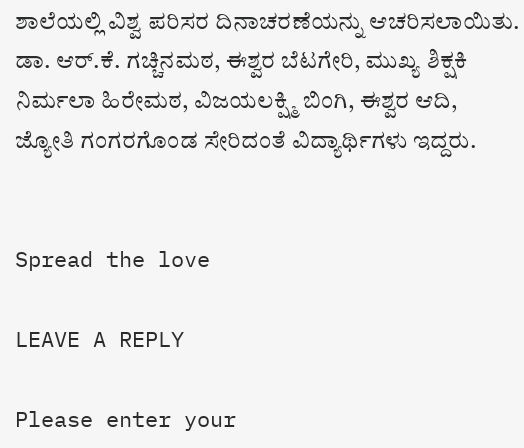ಶಾಲೆಯಲ್ಲಿ ವಿಶ್ವ ಪರಿಸರ ದಿನಾಚರಣೆಯನ್ನು ಆಚರಿಸಲಾಯಿತು. ಡಾ. ಆರ್.ಕೆ. ಗಚ್ಚಿನಮಠ, ಈಶ್ವರ ಬೆಟಗೇರಿ, ಮುಖ್ಯ ಶಿಕ್ಷಕಿ ನಿರ್ಮಲಾ ಹಿರೇಮಠ, ವಿಜಯಲಕ್ಷ್ಮಿ ಬಿಂಗಿ, ಈಶ್ವರ ಆದಿ, ಜ್ಯೋತಿ ಗಂಗರಗೊಂಡ ಸೇರಿದಂತೆ ವಿದ್ಯಾರ್ಥಿಗಳು ಇದ್ದರು.


Spread the love

LEAVE A REPLY

Please enter your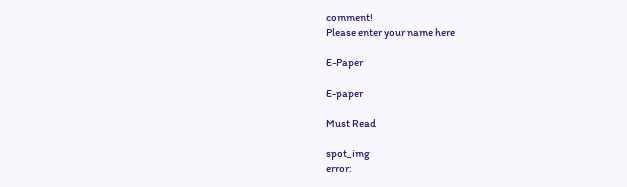comment!
Please enter your name here

E-Paper

E-paper

Must Read

spot_img
error: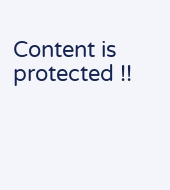Content is protected !!